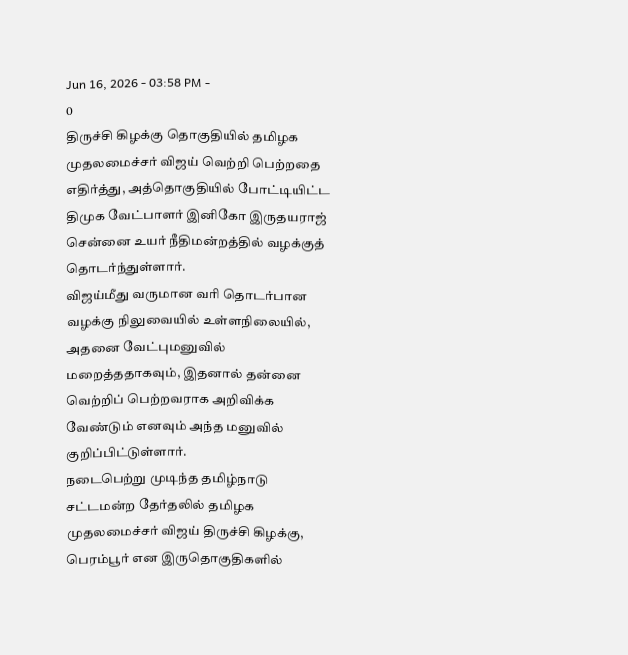Jun 16, 2026 - 03:58 PM -
0
திருச்சி கிழக்கு தொகுதியில் தமிழக முதலமைச்சர் விஜய் வெற்றி பெற்றதை எதிர்த்து, அத்தொகுதியில் போட்டியிட்ட திமுக வேட்பாளர் இனிகோ இருதயராஜ் சென்னை உயர் நீதிமன்றத்தில் வழக்குத் தொடர்ந்துள்ளார்.
விஜய்மீது வருமான வரி தொடர்பான வழக்கு நிலுவையில் உள்ளநிலையில், அதனை வேட்புமனுவில் மறைத்ததாகவும், இதனால் தன்னை வெற்றிப் பெற்றவராக அறிவிக்க வேண்டும் எனவும் அந்த மனுவில் குறிப்பிட்டுள்ளார்.
நடைபெற்று முடிந்த தமிழ்நாடு சட்டமன்ற தேர்தலில் தமிழக முதலமைச்சர் விஜய் திருச்சி கிழக்கு, பெரம்பூர் என இருதொகுதிகளில்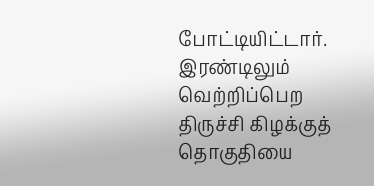போட்டியிட்டார். இரண்டிலும் வெற்றிப்பெற திருச்சி கிழக்குத் தொகுதியை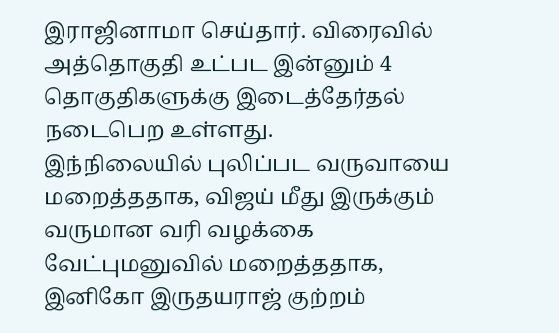இராஜினாமா செய்தார். விரைவில் அத்தொகுதி உட்பட இன்னும் 4 தொகுதிகளுக்கு இடைத்தேர்தல் நடைபெற உள்ளது.
இந்நிலையில் புலிப்பட வருவாயை மறைத்ததாக, விஜய் மீது இருக்கும் வருமான வரி வழக்கை வேட்புமனுவில் மறைத்ததாக, இனிகோ இருதயராஜ் குற்றம்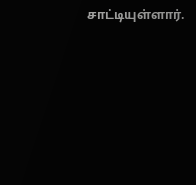சாட்டியுள்ளார்.